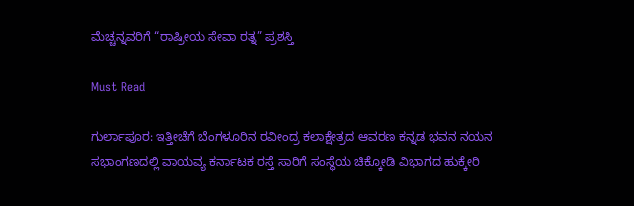ಮೆಚ್ಚನ್ನವರಿಗೆ “ರಾಷ್ರೀಯ ಸೇವಾ ರತ್ನ” ಪ್ರಶಸ್ತಿ

Must Read

ಗುರ್ಲಾಪೂರ: ಇತ್ತೀಚೆಗೆ ಬೆಂಗಳೂರಿನ ರವೀಂದ್ರ ಕಲಾಕ್ಷೇತ್ರದ ಆವರಣ ಕನ್ನಡ ಭವನ ನಯನ ಸಭಾಂಗಣದಲ್ಲಿ ವಾಯವ್ಯ ಕರ್ನಾಟಕ ರಸ್ತೆ ಸಾರಿಗೆ ಸಂಸ್ಥೆಯ ಚಿಕ್ಕೋಡಿ ವಿಭಾಗದ ಹುಕ್ಕೇರಿ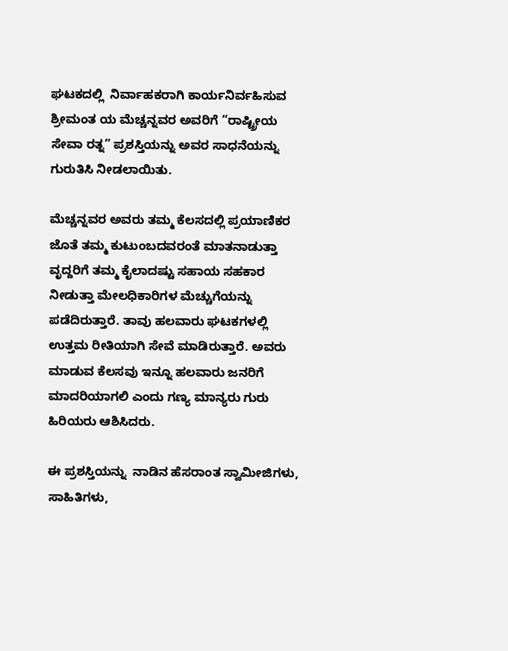ಘಟಕದಲ್ಲಿ  ನಿರ್ವಾಹಕರಾಗಿ ಕಾರ್ಯನಿರ್ವಹಿಸುವ ಶ್ರೀಮಂತ ಯ ಮೆಚ್ಚನ್ನವರ ಅವರಿಗೆ “ರಾಷ್ಟ್ರೀಯ ಸೇವಾ ರತ್ನ” ಪ್ರಶಸ್ತಿಯನ್ನು ಅವರ ಸಾಧನೆಯನ್ನು ಗುರುತಿಸಿ ನೀಡಲಾಯಿತು.

ಮೆಚ್ಚನ್ನವರ ಅವರು ತಮ್ಮ ಕೆಲಸದಲ್ಲಿ ಪ್ರಯಾಣಿಕರ ಜೊತೆ ತಮ್ಮ ಕುಟುಂಬದವರಂತೆ ಮಾತನಾಡುತ್ತಾ ವೃದ್ದರಿಗೆ ತಮ್ಮ ಕೈಲಾದಷ್ಟು ಸಹಾಯ ಸಹಕಾರ ನೀಡುತ್ತಾ ಮೇಲಧಿಕಾರಿಗಳ ಮೆಚ್ಚುಗೆಯನ್ನು ಪಡೆದಿರುತ್ತಾರೆ. ತಾವು ಹಲವಾರು ಘಟಕಗಳಲ್ಲಿ ಉತ್ತಮ ರೀತಿಯಾಗಿ ಸೇವೆ ಮಾಡಿರುತ್ತಾರೆ. ಅವರು ಮಾಡುವ ಕೆಲಸವು ಇನ್ನೂ ಹಲವಾರು ಜನರಿಗೆ ಮಾದರಿಯಾಗಲಿ ಎಂದು ಗಣ್ಯ ಮಾನ್ಯರು ಗುರು ಹಿರಿಯರು ಆಶಿಸಿದರು.

ಈ ಪ್ರಶಸ್ತಿಯನ್ನು  ನಾಡಿನ ಹೆಸರಾಂತ ಸ್ವಾಮೀಜಿಗಳು, ಸಾಹಿತಿಗಳು,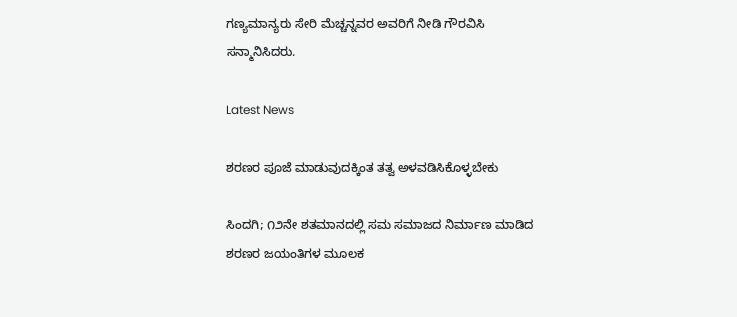ಗಣ್ಯಮಾನ್ಯರು ಸೇರಿ ಮೆಚ್ಚನ್ನವರ ಅವರಿಗೆ ನೀಡಿ ಗೌರವಿಸಿ ಸನ್ಮಾನಿಸಿದರು.

Latest News

ಶರಣರ ಪೂಜೆ ಮಾಡುವುದಕ್ಕಿಂತ ತತ್ವ ಅಳವಡಿಸಿಕೊಳ್ಳಬೇಕು

ಸಿಂದಗಿ; ೧೨ನೇ ಶತಮಾನದಲ್ಲಿ ಸಮ ಸಮಾಜದ ನಿರ್ಮಾಣ ಮಾಡಿದ ಶರಣರ ಜಯಂತಿಗಳ ಮೂಲಕ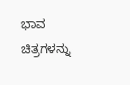ಭಾವ ಚಿತ್ರಗಳನ್ನು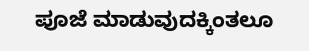ಪೂಜೆ ಮಾಡುವುದಕ್ಕಿಂತಲೂ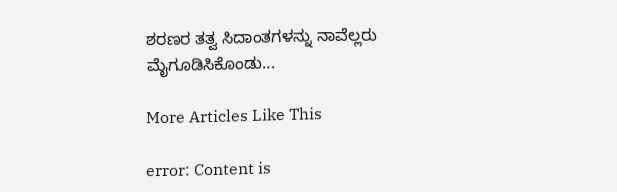ಶರಣರ ತತ್ವ ಸಿದಾಂತಗಳನ್ನು ನಾವೆಲ್ಲರು ಮೈಗೂಡಿಸಿಕೊಂಡು...

More Articles Like This

error: Content is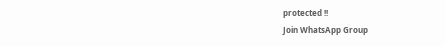protected !!
Join WhatsApp Group